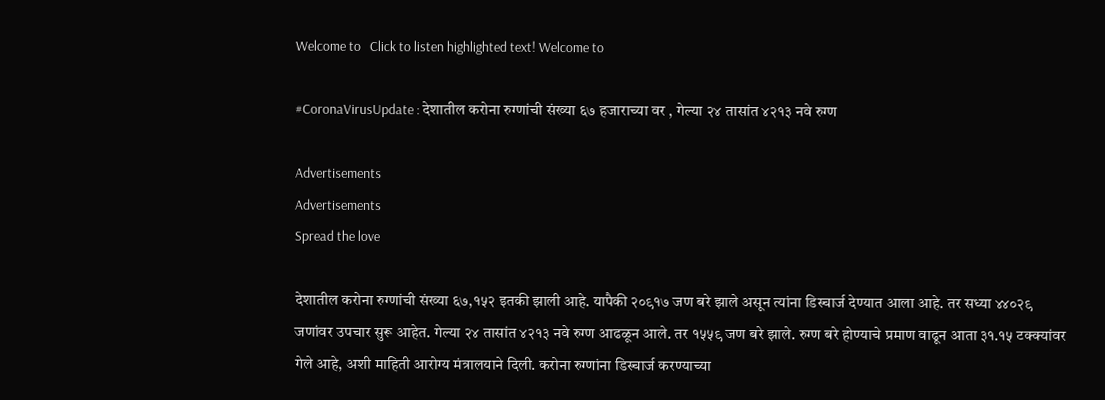Welcome to   Click to listen highlighted text! Welcome to

#CoronaVirusUpdate : देशातील करोना रुग्णांची संख्या ६७ हजाराच्या वर , गेल्या २४ तासांत ४२१३ नवे रुग्ण

Advertisements
Advertisements
Spread the love

देशातील करोना रुग्णांची संख्या ६७,१५२ इतकी झाली आहे. यापैकी २०९१७ जण बरे झाले असून त्यांना डिस्चार्ज देण्यात आला आहे. तर सध्या ४४०२९ जणांवर उपचार सुरू आहेत. गेल्या २४ तासांत ४२१३ नवे रुग्ण आढळून आले. तर १५५९ जण बरे झाले. रुग्ण बरे होण्याचे प्रमाण वाढून आता ३१.१५ टक्क्यांवर गेले आहे, अशी माहिती आरोग्य मंत्रालयाने दिली. करोना रुग्णांना डिस्चार्ज करण्याच्या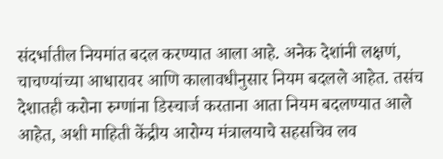संदर्भातील नियमांत बदल करण्यात आला आहे. अनेक देशांनी लक्षणं, चाचण्यांच्या आधारावर आणि कालावधीनुसार नियम बदलले आहेत. तसंच देशातही करोना रुग्णांना डिस्चार्ज करताना आता नियम बदलण्यात आले आहेत, अशी माहिती केंद्रीय आरोग्य मंत्रालयाचे सहसचिव लव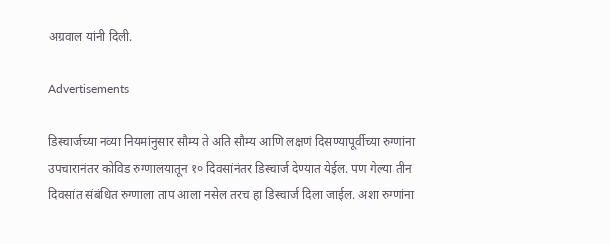अग्रवाल यांनी दिली.

Advertisements

डिस्चार्जच्या नव्या नियमांनुसार सौम्य ते अति सौम्य आणि लक्षणं दिसण्यापूर्वीच्या रुग्णांना उपचारानंतर कोविड रुग्णालयातून १० दिवसांनंतर डिस्चार्ज देण्यात येईल. पण गेल्या तीन दिवसांत संबंधित रुग्णाला ताप आला नसेल तरच हा डिस्चार्ज दिला जाईल. अशा रुग्णांना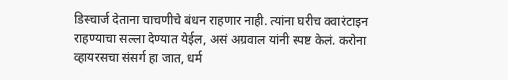डिस्चार्ज देताना चाचणीचे बंधन राहणार नाही. त्यांना घरीच क्वारंटाइन राहण्याचा सल्ला देण्यात येईल, असं अग्रवाल यांनी स्पष्ट केलं. करोना व्हायरसचा संसर्ग हा जात, धर्म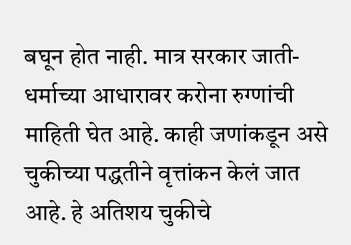बघून होत नाही. मात्र सरकार जाती-धर्माच्या आधारावर करोना रुग्णांची माहिती घेत आहे. काही जणांकडून असे चुकीच्या पद्धतीने वृत्तांकन केलं जात आहे. हे अतिशय चुकीचे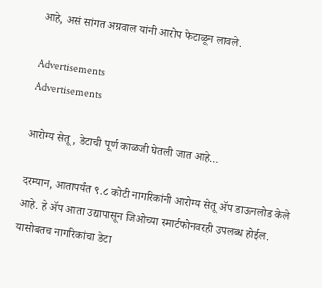आहे, असं सांगत अग्रवाल यांनी आरोप फेटाळून लावले.

Advertisements
Advertisements

आरोग्य सेतू , डेटाची पूर्ण काळजी घेतली जात आहे…

दरम्यान, आतापर्यंत ९.८ कोटी नागरिकांनी आरोग्य सेतू ॲप डाऊनलोड केले आहे. हे ॲप आता उद्यापासून जिओच्या स्मार्टफोनवरही उपलब्ध होईल. यासोबतच नागरिकांचा डेटा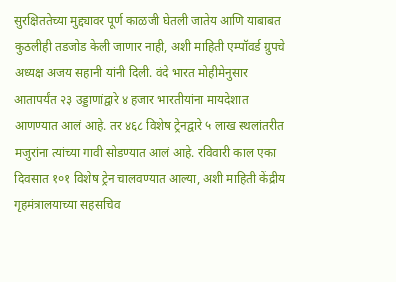सुरक्षिततेच्या मुद्द्यावर पूर्ण काळजी घेतली जातेय आणि याबाबत कुठलीही तडजोड केली जाणार नाही, अशी माहिती एम्पॉवर्ड ग्रुपचे अध्यक्ष अजय सहानी यांनी दिली. वंदे भारत मोहीमेनुसार आतापर्यंत २३ उड्डाणांद्वारे ४ हजार भारतीयांना मायदेशात आणण्यात आलं आहे. तर ४६८ विशेष ट्रेनद्वारे ५ लाख स्थलांतरीत मजुरांना त्यांच्या गावी सोडण्यात आलं आहे. रविवारी काल एका दिवसात १०१ विशेष ट्रेन चालवण्यात आल्या, अशी माहिती केंद्रीय गृहमंत्रालयाच्या सहसचिव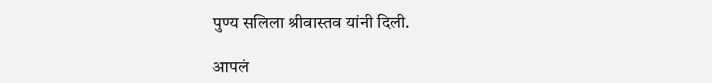पुण्य सलिला श्रीवास्तव यांनी दिली.

आपलं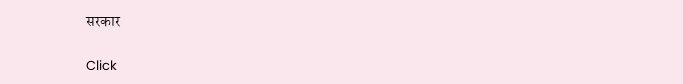सरकार

Click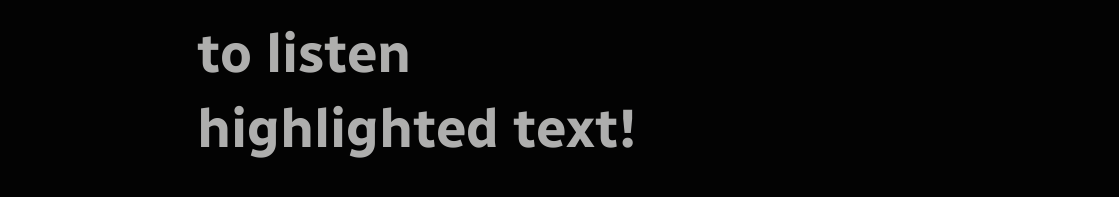to listen highlighted text!